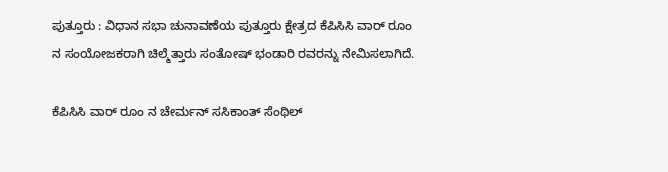ಪುತ್ತೂರು : ವಿಧಾನ ಸಭಾ ಚುನಾವಣೆಯ ಪುತ್ತೂರು ಕ್ಷೇತ್ರದ ಕೆಪಿಸಿಸಿ ವಾರ್ ರೂಂ ನ ಸಂಯೋಜಕರಾಗಿ ಚಿಲ್ಮೆತ್ತಾರು ಸಂತೋಷ್ ಭಂಡಾರಿ ರವರನ್ನು ನೇಮಿಸಲಾಗಿದೆ.

ಕೆಪಿಸಿಸಿ ವಾರ್ ರೂಂ ನ ಚೇರ್ಮನ್ ಸಸಿಕಾಂತ್ ಸೆಂಥಿಲ್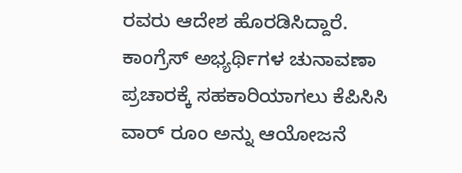ರವರು ಆದೇಶ ಹೊರಡಿಸಿದ್ದಾರೆ.
ಕಾಂಗ್ರೆಸ್ ಅಭ್ಯರ್ಥಿಗಳ ಚುನಾವಣಾ ಪ್ರಚಾರಕ್ಕೆ ಸಹಕಾರಿಯಾಗಲು ಕೆಪಿಸಿಸಿ ವಾರ್ ರೂಂ ಅನ್ನು ಆಯೋಜನೆ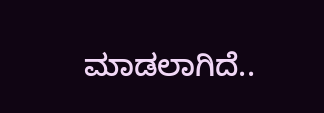ಮಾಡಲಾಗಿದೆ..